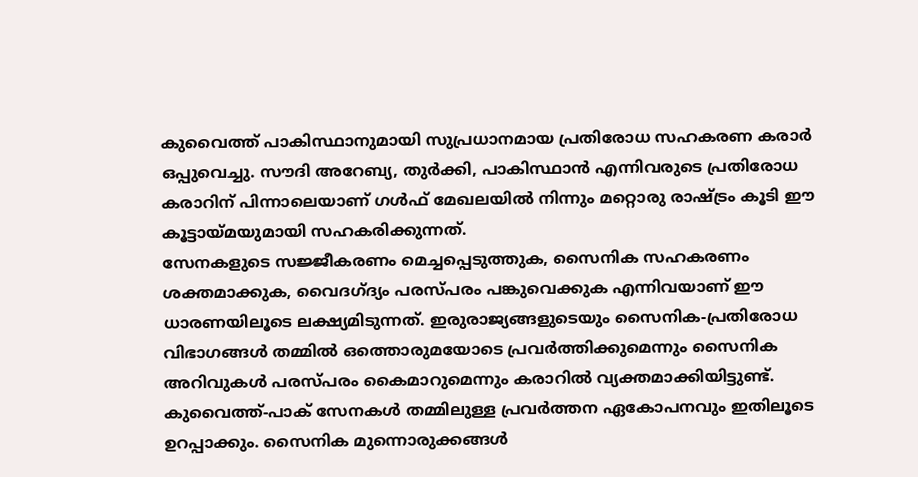കുവൈത്ത് പാകിസ്ഥാനുമായി സുപ്രധാനമായ പ്രതിരോധ സഹകരണ കരാർ ഒപ്പുവെച്ചു. സൗദി അറേബ്യ, തുർക്കി, പാകിസ്ഥാൻ എന്നിവരുടെ പ്രതിരോധ കരാറിന് പിന്നാലെയാണ് ഗൾഫ് മേഖലയിൽ നിന്നും മറ്റൊരു രാഷ്ട്രം കൂടി ഈ കൂട്ടായ്മയുമായി സഹകരിക്കുന്നത്.
സേനകളുടെ സജ്ജീകരണം മെച്ചപ്പെടുത്തുക, സൈനിക സഹകരണം ശക്തമാക്കുക, വൈദഗ്ദ്യം പരസ്പരം പങ്കുവെക്കുക എന്നിവയാണ് ഈ ധാരണയിലൂടെ ലക്ഷ്യമിടുന്നത്. ഇരുരാജ്യങ്ങളുടെയും സൈനിക-പ്രതിരോധ വിഭാഗങ്ങൾ തമ്മിൽ ഒത്തൊരുമയോടെ പ്രവർത്തിക്കുമെന്നും സൈനിക അറിവുകൾ പരസ്പരം കൈമാറുമെന്നും കരാറിൽ വ്യക്തമാക്കിയിട്ടുണ്ട്.
കുവൈത്ത്-പാക് സേനകൾ തമ്മിലുള്ള പ്രവർത്തന ഏകോപനവും ഇതിലൂടെ ഉറപ്പാക്കും. സൈനിക മുന്നൊരുക്കങ്ങൾ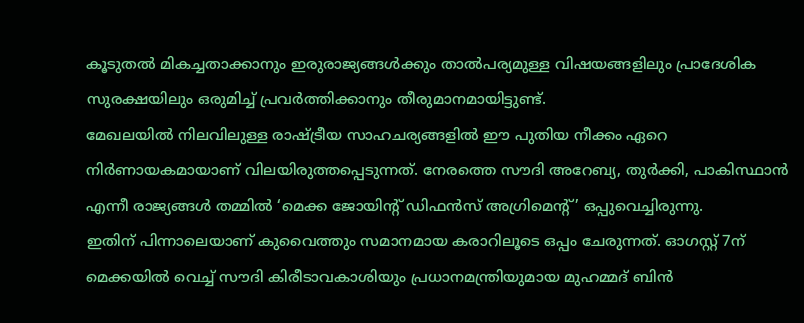കൂടുതൽ മികച്ചതാക്കാനും ഇരുരാജ്യങ്ങൾക്കും താൽപര്യമുള്ള വിഷയങ്ങളിലും പ്രാദേശിക സുരക്ഷയിലും ഒരുമിച്ച് പ്രവർത്തിക്കാനും തീരുമാനമായിട്ടുണ്ട്.
മേഖലയിൽ നിലവിലുള്ള രാഷ്ട്രീയ സാഹചര്യങ്ങളിൽ ഈ പുതിയ നീക്കം ഏറെ നിർണായകമായാണ് വിലയിരുത്തപ്പെടുന്നത്. നേരത്തെ സൗദി അറേബ്യ, തുർക്കി, പാകിസ്ഥാൻ എന്നീ രാജ്യങ്ങൾ തമ്മിൽ ‘മെക്ക ജോയിന്റ് ഡിഫൻസ് അഗ്രിമെന്റ്’ ഒപ്പുവെച്ചിരുന്നു.
ഇതിന് പിന്നാലെയാണ് കുവൈത്തും സമാനമായ കരാറിലൂടെ ഒപ്പം ചേരുന്നത്. ഓഗസ്റ്റ് 7ന് മെക്കയിൽ വെച്ച് സൗദി കിരീടാവകാശിയും പ്രധാനമന്ത്രിയുമായ മുഹമ്മദ് ബിൻ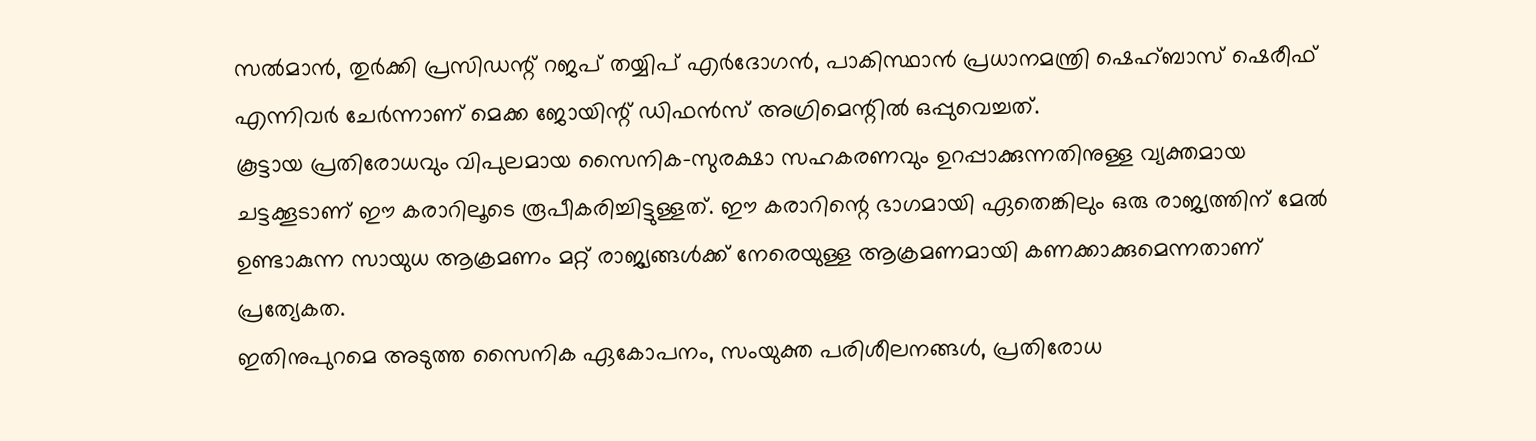സൽമാൻ, തുർക്കി പ്രസിഡന്റ് റജപ് തയ്യിപ് എർദോഗൻ, പാകിസ്ഥാൻ പ്രധാനമന്ത്രി ഷെഹ്ബാസ് ഷെരീഫ് എന്നിവർ ചേർന്നാണ് മെക്ക ജോയിന്റ് ഡിഫൻസ് അഗ്രിമെന്റിൽ ഒപ്പുവെച്ചത്.
കൂട്ടായ പ്രതിരോധവും വിപുലമായ സൈനിക-സുരക്ഷാ സഹകരണവും ഉറപ്പാക്കുന്നതിനുള്ള വ്യക്തമായ ചട്ടക്കൂടാണ് ഈ കരാറിലൂടെ രൂപീകരിച്ചിട്ടുള്ളത്. ഈ കരാറിന്റെ ഭാഗമായി ഏതെങ്കിലും ഒരു രാജ്യത്തിന് മേൽ ഉണ്ടാകുന്ന സായുധ ആക്രമണം മറ്റ് രാജ്യങ്ങൾക്ക് നേരെയുള്ള ആക്രമണമായി കണക്കാക്കുമെന്നതാണ് പ്രത്യേകത.
ഇതിനുപുറമെ അടുത്ത സൈനിക ഏകോപനം, സംയുക്ത പരിശീലനങ്ങൾ, പ്രതിരോധ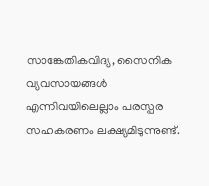സാങ്കേതികവിദ്യ, സൈനിക വ്യവസായങ്ങൾ എന്നിവയിലെല്ലാം പരസ്പര സഹകരണം ലക്ഷ്യമിടുന്നുണ്ട്.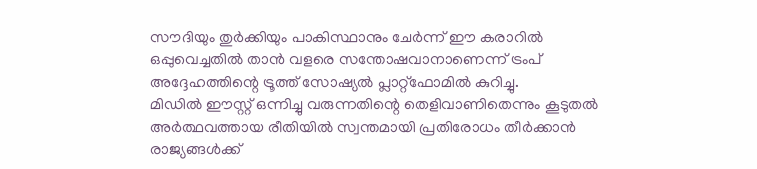സൗദിയും തുർക്കിയും പാകിസ്ഥാനും ചേർന്ന് ഈ കരാറിൽ ഒപ്പുവെച്ചതിൽ താൻ വളരെ സന്തോഷവാനാണെന്ന് ട്രംപ് അദ്ദേഹത്തിന്റെ ട്രൂത്ത് സോഷ്യൽ പ്ലാറ്റ്ഫോമിൽ കുറിച്ചു.
മിഡിൽ ഈസ്റ്റ് ഒന്നിച്ചു വരുന്നതിന്റെ തെളിവാണിതെന്നും കൂടുതൽ അർത്ഥവത്തായ രീതിയിൽ സ്വന്തമായി പ്രതിരോധം തീർക്കാൻ രാജ്യങ്ങൾക്ക്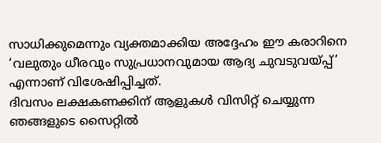സാധിക്കുമെന്നും വ്യക്തമാക്കിയ അദ്ദേഹം ഈ കരാറിനെ ‘വലുതും ധീരവും സുപ്രധാനവുമായ ആദ്യ ചുവടുവയ്പ്പ്’ എന്നാണ് വിശേഷിപ്പിച്ചത്.
ദിവസം ലക്ഷകണക്കിന് ആളുകൾ വിസിറ്റ് ചെയ്യുന്ന ഞങ്ങളുടെ സൈറ്റിൽ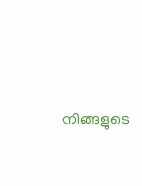നിങ്ങളുടെ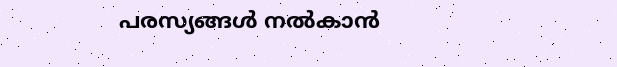പരസ്യങ്ങൾ നൽകാൻ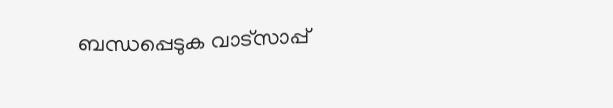ബന്ധപ്പെടുക വാട്സാപ്പ്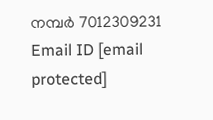നമ്പർ 7012309231 Email ID [email protected]